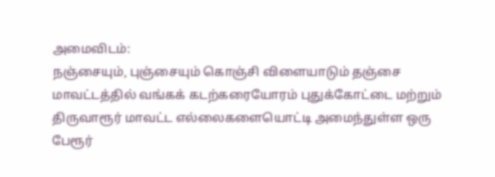அமைவிடம்:
நஞ்சையும், புஞ்சையும் கொஞ்சி விளையாடும் தஞ்சை மாவட்டத்தில் வங்கக் கடற்கரையோரம் புதுக்கோட்டை மற்றும் திருவாரூர் மாவட்ட எல்லைகளையொட்டி அமைந்துள்ள ஒரு பேரூர்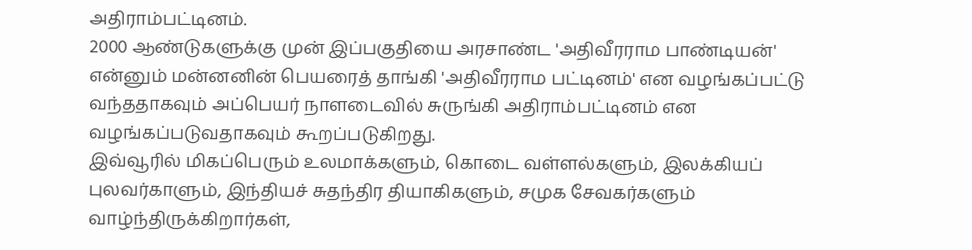அதிராம்பட்டினம்.
2000 ஆண்டுகளுக்கு முன் இப்பகுதியை அரசாண்ட 'அதிவீரராம பாண்டியன்' என்னும் மன்னனின் பெயரைத் தாங்கி 'அதிவீரராம பட்டினம்' என வழங்கப்பட்டு வந்ததாகவும் அப்பெயர் நாளடைவில் சுருங்கி அதிராம்பட்டினம் என வழங்கப்படுவதாகவும் கூறப்படுகிறது.
இவ்வூரில் மிகப்பெரும் உலமாக்களும், கொடை வள்ளல்களும், இலக்கியப் புலவர்காளும், இந்தியச் சுதந்திர தியாகிகளும், சமுக சேவகர்களும் வாழ்ந்திருக்கிறார்கள்,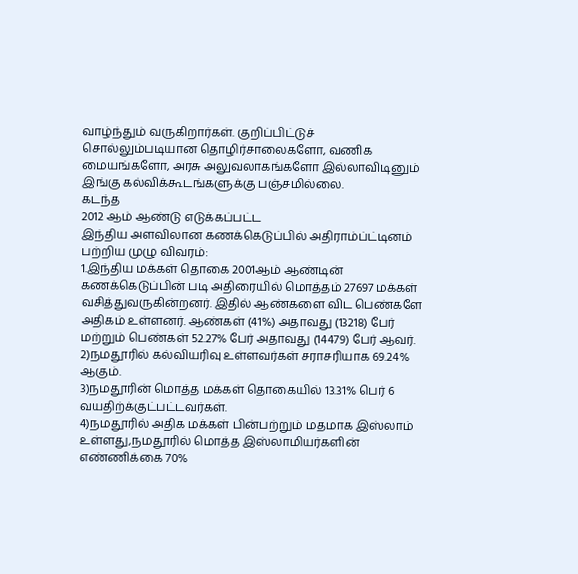வாழ்ந்தும் வருகிறார்கள். குறிப்பிட்டுச் சொல்லும்படியான தொழிர்சாலைகளோ, வணிக மையங்களோ, அரசு அலுவலாகங்களோ இல்லாவிடினும் இங்கு கல்விக்கூடங்களுக்கு பஞ்சமில்லை.
கடந்த
2012 ஆம் ஆண்டு எடுக்கப்பட்ட
இந்திய அளவிலான கணக்கெடுப்பில் அதிராம்ப்ட்டினம் பற்றிய முழு விவரம்:
1.இந்திய மக்கள் தொகை 2001ஆம் ஆண்டின் கணக்கெடுப்பின் படி அதிரையில் மொத்தம் 27697 மக்கள் வசித்துவருகின்றனர். இதில் ஆண்களை விட பெண்களே அதிகம் உள்ளனர். ஆண்கள் (41%) அதாவது (13218) பேர் மற்றும் பெண்கள் 52.27% பேர் அதாவது (14479) பேர் ஆவர்.
2)நமதூரில் கல்வியரிவு உள்ளவர்கள் சராசரியாக 69.24% ஆகும்.
3)நமதூரின் மொத்த மக்கள் தொகையில் 13.31% பெர் 6 வயதிற்க்குட்பட்டவர்கள்.
4)நமதூரில் அதிக மக்கள் பின்பற்றும் மதமாக இஸ்லாம் உள்ளது,நமதூரில் மொத்த இஸ்லாமியர்களின் எண்ணிக்கை 70%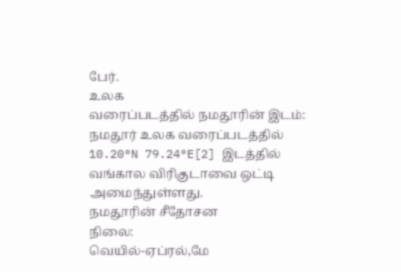பேர்.
உலக
வரைப்படத்தில் நமதூரின் இடம்:
நமதூர் உலக வரைப்படத்தில் 10.20°N 79.24°E[2] இடத்தில் வங்கால விரிகுடாவை ஒட்டி அமைந்துள்ளது.
நமதூரின் சீதோசன
நிலை:
வெயில்-ஏப்ரல்,மே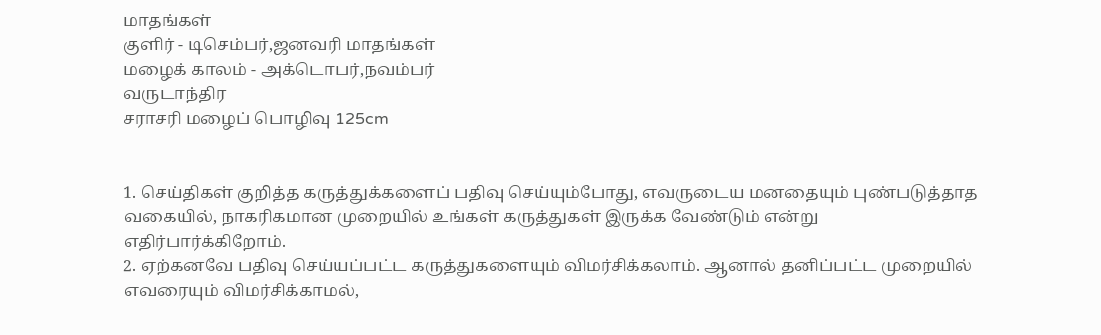மாதங்கள்
குளிர் - டிசெம்பர்,ஜனவரி மாதங்கள்
மழைக் காலம் - அக்டொபர்,நவம்பர்
வருடாந்திர
சராசரி மழைப் பொழிவு 125cm


1. செய்திகள் குறித்த கருத்துக்களைப் பதிவு செய்யும்போது, எவருடைய மனதையும் புண்படுத்தாத வகையில், நாகரிகமான முறையில் உங்கள் கருத்துகள் இருக்க வேண்டும் என்று எதிர்பார்க்கிறோம்.
2. ஏற்கனவே பதிவு செய்யப்பட்ட கருத்துகளையும் விமர்சிக்கலாம். ஆனால் தனிப்பட்ட முறையில் எவரையும் விமர்சிக்காமல்,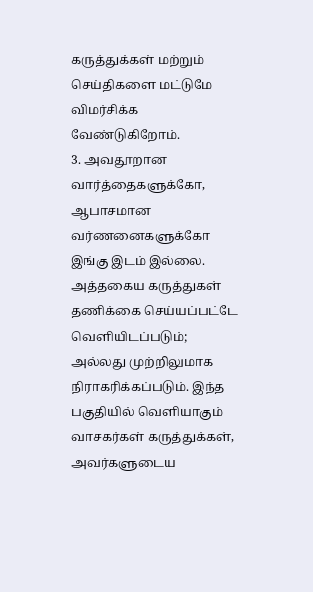கருத்துக்கள் மற்றும் செய்திகளை மட்டுமே விமர்சிக்க வேண்டுகிறோம்.
3. அவதூறான வார்த்தைகளுக்கோ, ஆபாசமான வர்ணனைகளுக்கோ இங்கு இடம் இல்லை. அத்தகைய கருத்துகள் தணிக்கை செய்யப்பட்டே வெளியிடப்படும்; அல்லது முற்றிலுமாக நிராகரிக்கப்படும். இந்த பகுதியில் வெளியாகும் வாசகர்கள் கருத்துக்கள், அவர்களுடைய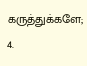கருத்துக்களே;
4.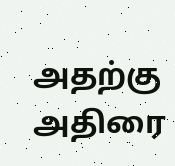அதற்கு அதிரை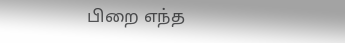பிறை எந்த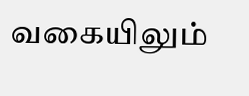வகையிலும்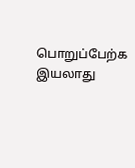பொறுப்பேற்க இயலாது